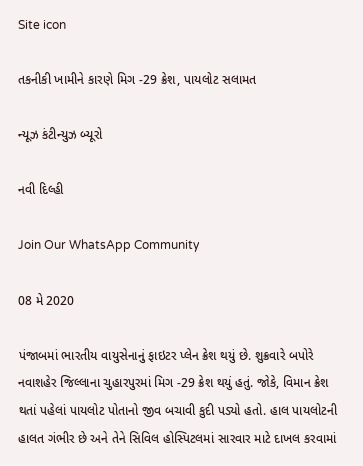Site icon

તકનીકી ખામીને કારણે મિગ -29 ક્રેશ, પાયલોટ સલામત

ન્યૂઝ કંટીન્યુઝ બ્યૂરો

નવી દિલ્હી

Join Our WhatsApp Community

08 મે 2020

પંજાબમાં ભારતીય વાયુસેનાનું ફાઇટર પ્લેન ક્રેશ થયું છે. શુક્રવારે બપોરે નવાશહેર જિલ્લાના ચુહારપુરમાં મિગ -29 ક્રેશ થયું હતું. જોકે, વિમાન ક્રેશ થતાં પહેલાં પાયલોટ પોતાનો જીવ બચાવી કુદી પડ્યો હતો. હાલ પાયલોટની હાલત ગંભીર છે અને તેને સિવિલ હોસ્પિટલમાં સારવાર માટે દાખલ કરવામાં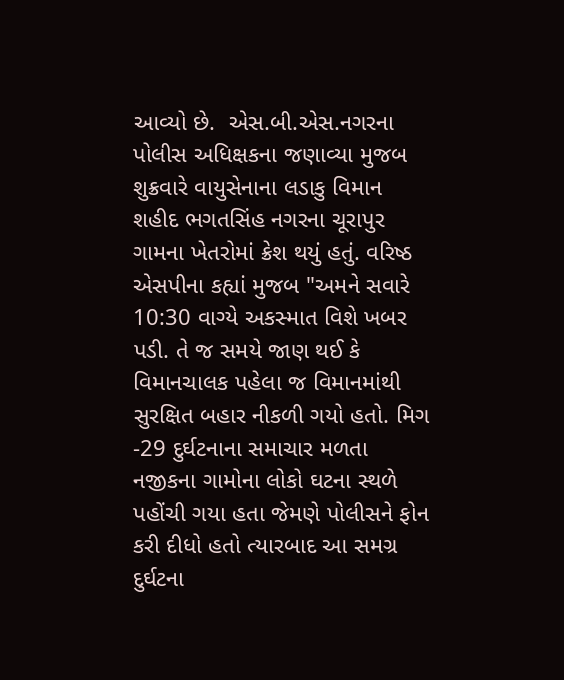આવ્યો છે.  એસ.બી.એસ.નગરના પોલીસ અધિક્ષકના જણાવ્યા મુજબ શુક્રવારે વાયુસેનાના લડાકુ વિમાન શહીદ ભગતસિંહ નગરના ચૂરાપુર ગામના ખેતરોમાં ક્રેશ થયું હતું. વરિષ્ઠ એસપીના કહ્યાં મુજબ "અમને સવારે 10:30 વાગ્યે અકસ્માત વિશે ખબર પડી. તે જ સમયે જાણ થઈ કે વિમાનચાલક પહેલા જ વિમાનમાંથી સુરક્ષિત બહાર નીકળી ગયો હતો. મિગ -29 દુર્ઘટનાના સમાચાર મળતા નજીકના ગામોના લોકો ઘટના સ્થળે પહોંચી ગયા હતા જેમણે પોલીસને ફોન કરી દીધો હતો ત્યારબાદ આ સમગ્ર દુર્ઘટના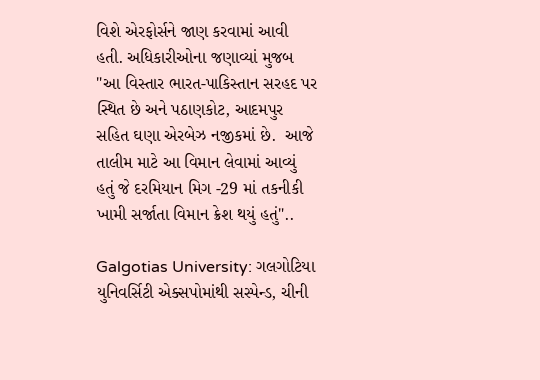વિશે એરફોર્સને જાણ કરવામાં આવી હતી. અધિકારીઓના જણાવ્યાં મુજબ "આ વિસ્તાર ભારત-પાકિસ્તાન સરહદ પર સ્થિત છે અને પઠાણકોટ, આદમપુર સહિત ઘણા એરબેઝ નજીકમાં છે.  આજે તાલીમ માટે આ વિમાન લેવામાં આવ્યું હતું જે દરમિયાન મિગ -29 માં તકનીકી ખામી સર્જાતા વિમાન ક્રેશ થયું હતું"..

Galgotias University: ગલગોટિયા યુનિવર્સિટી એક્સપોમાંથી સસ્પેન્ડ, ચીની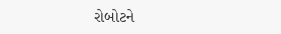રોબોટને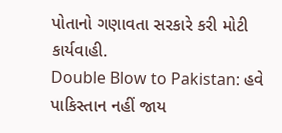પોતાનો ગણાવતા સરકારે કરી મોટી કાર્યવાહી.
Double Blow to Pakistan: હવે પાકિસ્તાન નહીં જાય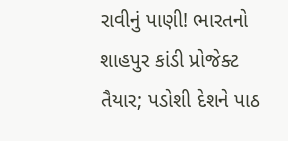રાવીનું પાણી! ભારતનો શાહપુર કાંડી પ્રોજેક્ટ તૈયાર; પડોશી દેશને પાઠ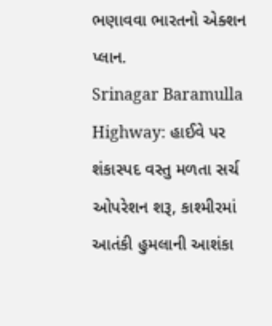ભણાવવા ભારતનો એક્શન પ્લાન.
Srinagar Baramulla Highway: હાઈવે પર શંકાસ્પદ વસ્તુ મળતા સર્ચ ઓપરેશન શરૂ, કાશ્મીરમાં આતંકી હુમલાની આશંકા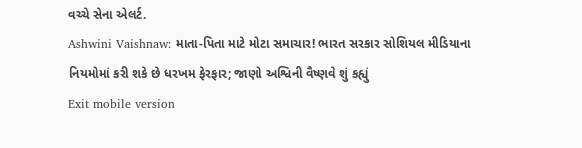વચ્ચે સેના એલર્ટ.
Ashwini Vaishnaw: માતા-પિતા માટે મોટા સમાચાર! ભારત સરકાર સોશિયલ મીડિયાના નિયમોમાં કરી શકે છે ધરખમ ફેરફાર; જાણો અશ્વિની વૈષ્ણવે શું કહ્યું
Exit mobile version